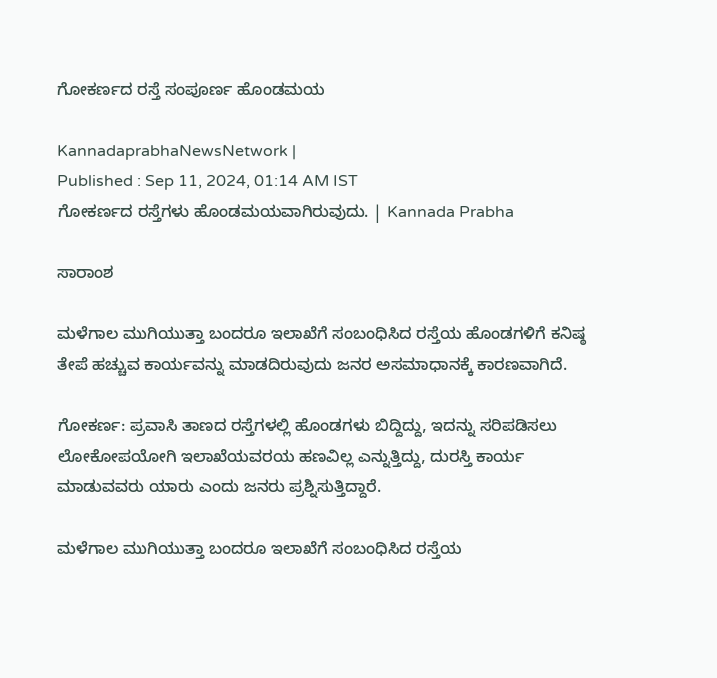ಗೋಕರ್ಣದ ರಸ್ತೆ ಸಂಪೂರ್ಣ ಹೊಂಡಮಯ

KannadaprabhaNewsNetwork |
Published : Sep 11, 2024, 01:14 AM IST
ಗೋಕರ್ಣದ ರಸ್ತೆಗಳು ಹೊಂಡಮಯವಾಗಿರುವುದು. | Kannada Prabha

ಸಾರಾಂಶ

ಮಳೆಗಾಲ ಮುಗಿಯುತ್ತಾ ಬಂದರೂ ಇಲಾಖೆಗೆ ಸಂಬಂಧಿಸಿದ ರಸ್ತೆಯ ಹೊಂಡಗಳಿಗೆ ಕನಿಷ್ಠ ತೇಪೆ ಹಚ್ಚುವ ಕಾರ್ಯವನ್ನು ಮಾಡದಿರುವುದು ಜನರ ಅಸಮಾಧಾನಕ್ಕೆ ಕಾರಣವಾಗಿದೆ.

ಗೋಕರ್ಣ: ಪ್ರವಾಸಿ ತಾಣದ ರಸ್ತೆಗಳಲ್ಲಿ ಹೊಂಡಗಳು ಬಿದ್ದಿದ್ದು, ಇದನ್ನು ಸರಿಪಡಿಸಲು ಲೋಕೋಪಯೋಗಿ ಇಲಾಖೆಯವರಯ ಹಣವಿಲ್ಲ ಎನ್ನುತ್ತಿದ್ದು, ದುರಸ್ತಿ ಕಾರ್ಯ ಮಾಡುವವರು ಯಾರು ಎಂದು ಜನರು ಪ್ರಶ್ನಿಸುತ್ತಿದ್ದಾರೆ.

ಮಳೆಗಾಲ ಮುಗಿಯುತ್ತಾ ಬಂದರೂ ಇಲಾಖೆಗೆ ಸಂಬಂಧಿಸಿದ ರಸ್ತೆಯ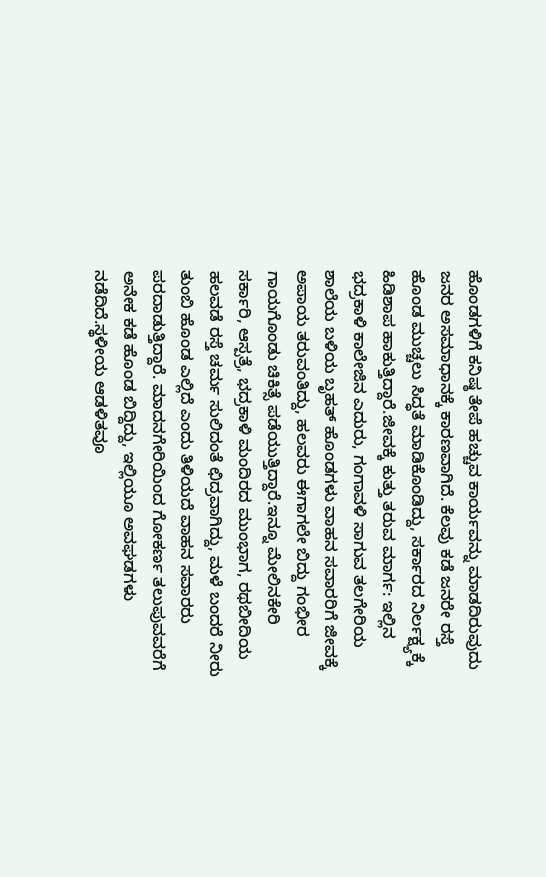ಹೊಂಡಗಳಿಗೆ ಕನಿಷ್ಠ ತೇಪೆ ಹಚ್ಚುವ ಕಾರ್ಯವನ್ನು ಮಾಡದಿರುವುದು ಜನರ ಅಸಮಾಧಾನಕ್ಕೆ ಕಾರಣವಾಗಿದೆ. ಕೆಲವು ಕಡೆ ಜನರೇ ರಸ್ತೆ ಹೊಂಡ ಮುಚ್ಚಲು ಸಿದ್ಧತೆ ಮಾಡಿಕೊಂಡಿದ್ದು, ಸರ್ಕಾರದ ನಿರ್ಲಕ್ಷ್ಯಕ್ಕೆ ಹಿಡಿಶಾಪ ಹಾಕುತ್ತಿದ್ದಾರೆ.ಜೀವಕ್ಕೆ ಕುತ್ತು ತರುವ ಮಾರ್ಗ: ಇಲ್ಲಿನ ಭದ್ರಕಾಳಿ ಕಾಲೇಜಿನ ಎದುರು, ಗಂಗಾವಳಿ ಸಾಗುವ ತಲಗೇರಿಯ ಶಾಲೆಯ ಬಳಿಯ ಬೃಹತ್ ಹೊಂಡಗಳು ವಾಹನ ಸವಾರರಿಗೆ ಜೀವಕ್ಕೆ ಅಪಾಯ ತರುವಂತಿದ್ದು, ಹಲವರು ಈಗಾಗಲೇ ಬಿದ್ದು ಗಂಭೀರ ಗಾಯಗೊಂಡು ಚಿಕಿತ್ಸೆ ಪಡೆಯುತ್ತಿದ್ದಾರೆ.ಇನ್ನೂ ಮೇಲಿನಕೇರಿ ಸರ್ಕಾರಿ, ಆಸ್ಪತ್ರೆ, ಭದ್ರಕಾಳಿ ಮಂದಿರದ ಮುಂಭಾಗ, ರಥಬೀದಿಯ ಹಲವಡೆ ರಸ್ತೆ ಚರ್ಮ ಸುಲಿದಂತೆ ಛಿದ್ರವಾಗಿದ್ದು, ಮಳೆ ಬಂದರೆ ನೀರು ತುಂಬಿ ಹೊಂಡ ಎಲ್ಲಿದೆ ಎಂದು ತಿಳಿಯದೆ ವಾಹನ ಸವಾರರು ಪರದಾಡುತ್ತಿದ್ದಾರೆ. ಮಾದನಗೇರಿಯಿಂದ ಗೋಕರ್ಣ ತಲುಪುವವರೆಗೆ ಅನೇಕ ಕಡೆ ಹೊಂಡ ಬಿದ್ದಿದ್ದು, ಇಲ್ಲಿಯೂ ಅವಘಡಗಳು ನಡೆದಿದೆ.ಸ್ಥಳೀಯ ಆಡಳಿತವೂ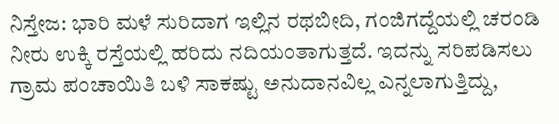ನಿಸ್ತೇಜ: ಭಾರಿ ಮಳೆ ಸುರಿದಾಗ ಇಲ್ಲಿನ ರಥಬೀದಿ, ಗಂಜಿಗದ್ದೆಯಲ್ಲಿ ಚರಂಡಿ ನೀರು ಉಕ್ಕಿ ರಸ್ತೆಯಲ್ಲಿ ಹರಿದು ನದಿಯಂತಾಗುತ್ತದೆ. ಇದನ್ನು ಸರಿಪಡಿಸಲು ಗ್ರಾಮ ಪಂಚಾಯಿತಿ ಬಳಿ ಸಾಕಷ್ಟು ಅನುದಾನವಿಲ್ಲ ಎನ್ನಲಾಗುತ್ತಿದ್ದು,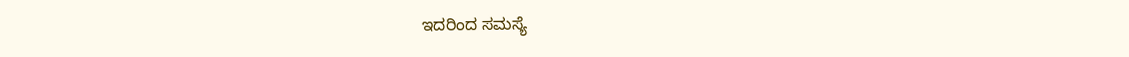ಇದರಿಂದ ಸಮಸ್ಯೆ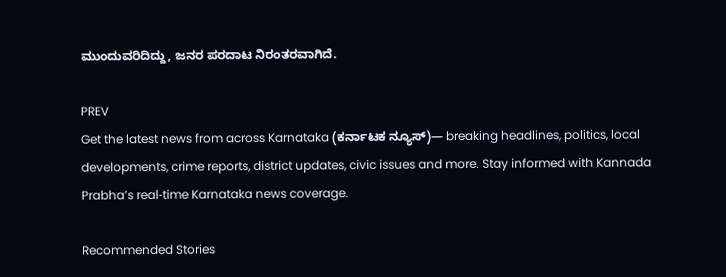ಮುಂದುವರಿದಿದ್ದು, ಜನರ ಪರದಾಟ ನಿರಂತರವಾಗಿದೆ.

PREV
Get the latest news from across Karnataka (ಕರ್ನಾಟಕ ನ್ಯೂಸ್)— breaking headlines, politics, local developments, crime reports, district updates, civic issues and more. Stay informed with Kannada Prabha’s real‑time Karnataka news coverage.

Recommended Stories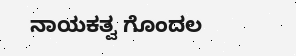ನಾಯಕತ್ವ ಗೊಂದಲ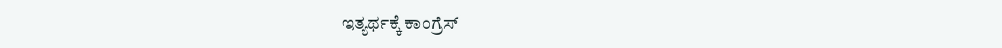ಇತ್ಯರ್ಥಕ್ಕೆ ಕಾಂಗ್ರೆಸ್‌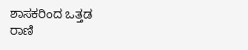ಶಾಸಕರಿಂದ ಒತ್ತಡ
ರಾಣಿ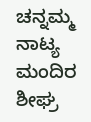ಚನ್ನಮ್ಮ ನಾಟ್ಯ ಮಂದಿರ ಶೀಘ್ರ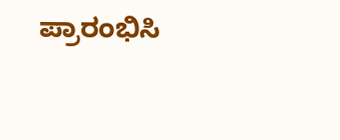ಪ್ರಾರಂಭಿಸಿ